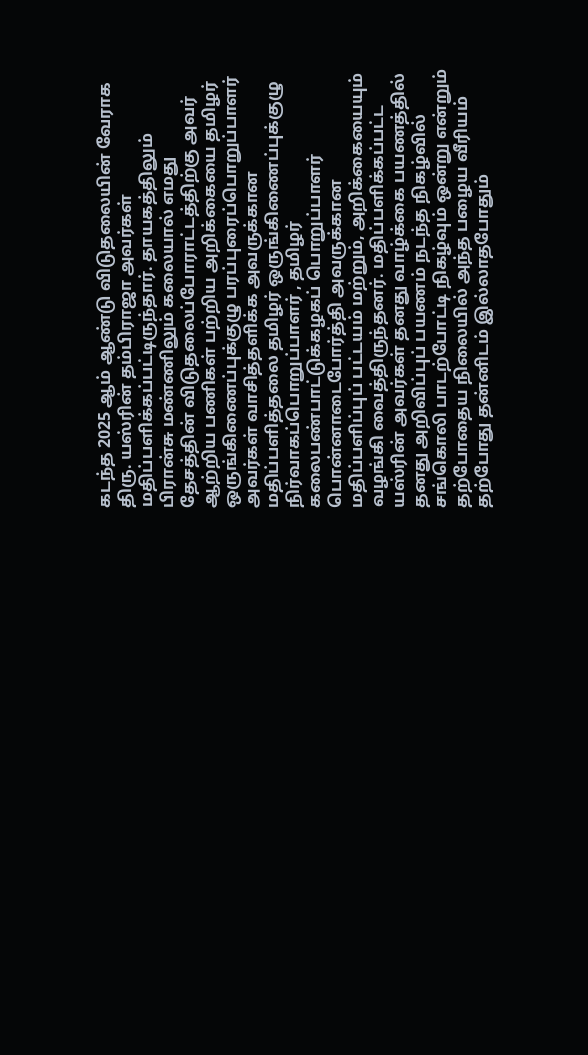கடந்த 2025 ஆம் ஆண்டு விடுதலையின் வேராக திரு. யஸ்ரின் தம்பிராஜா அவர்கள் மதிப்பளிக்கப்பட்டிருந்தார். தாயகத்திலும் பிரான்சு மண்ணிலும் கலையால் எமது தேசத்தின் விடுதலைப்போராட்டத்திற்கு அவர் ஆற்றிய பணிகள் பற்றிய அறிக்கையை தமிழர் ஒருங்கிணைப்புக்குழு பரப்புரைப்பொறுப்பாளர் அவர்கள் வாசித்தளிக்க அவருக்கான மதிப்பளித்தலை தமிழர் ஒருங்கிணைப்புக்குழு நிர்வாகப்பொறுப்பாளர் , தமிழர் கலைபண்பாட்டுக்கழகப் பொறுப்பாளர் பொன்னாடைபோர்த்தி அவருக்கான மதிப்பளிப்புப் பட்டயம் மற்றும், அறிக்கையையும் வழங்கி வைத்திருந்தனர். மதிப்பளிக்கப்பட்ட யஸ்ரின் அவர்கள் தனது வாழ்க்கை பயணத்தில் தனது அறிவிப்புப் பயணம் நடந்த நிகழ்வில் சங்கொலி பாடற்போட்டி நிகழ்வும் ஒன்று என்றும் தற்போதைய நிலையில் அந்த பழைய வீரியம் தற்போது தன்னிடம் இல்லாதபோதும்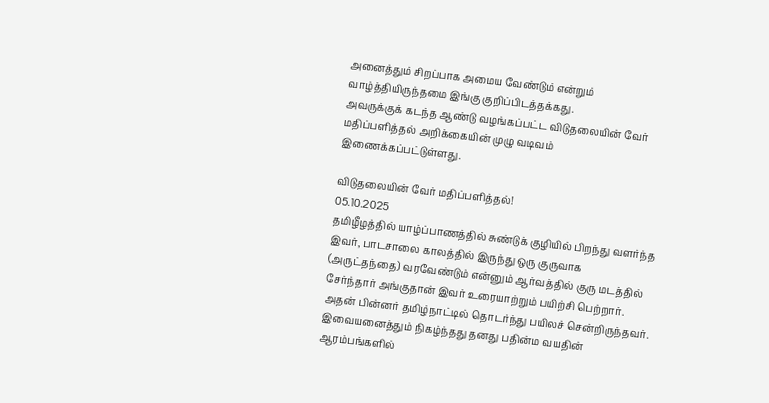அனைத்தும் சிறப்பாக அமைய வேண்டும் என்றும் வாழ்த்தியிருந்தமை இங்கு குறிப்பிடத்தக்கது.
அவருக்குக் கடந்த ஆண்டு வழங்கப்பட்ட விடுதலையின் வேர் மதிப்பளித்தல் அறிக்கையின் முழு வடிவம் இணைக்கப்பட்டுள்ளது.

விடுதலையின் வேர் மதிப்பளித்தல்!
05.10.2025
தமிழீழத்தில் யாழ்ப்பாணத்தில் சுண்டுக் குழியில் பிறந்து வளர்ந்த இவர், பாடசாலை காலத்தில் இருந்து ஒரு குருவாக (அருட்தந்தை) வரவேண்டும் என்னும் ஆர்வத்தில் குரு மடத்தில் சேர்ந்தார் அங்குதான் இவர் உரையாற்றும் பயிற்சி பெற்றார். அதன் பின்னர் தமிழ்நாட்டில் தொடர்ந்து பயிலச் சென்றிருந்தவர். இவையனைத்தும் நிகழ்ந்தது தனது பதின்ம வயதின் ஆரம்பங்களில்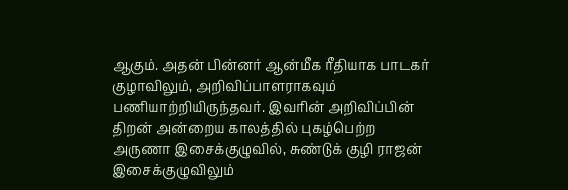ஆகும். அதன் பின்னர் ஆன்மீக ரீதியாக பாடகர் குழாவிலும், அறிவிப்பாளராகவும் பணியாற்றியிருந்தவர். இவரின் அறிவிப்பின் திறன் அன்றைய காலத்தில் புகழ்பெற்ற அருணா இசைக்குழுவில், சுண்டுக் குழி ராஜன் இசைக்குழுவிலும்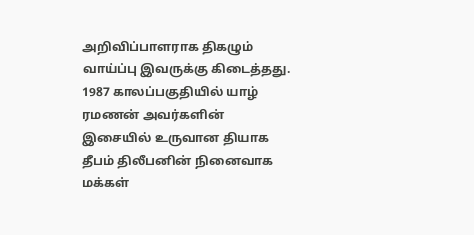அறிவிப்பாளராக திகழும் வாய்ப்பு இவருக்கு கிடைத்தது.
1987 காலப்பகுதியில் யாழ் ரமணன் அவர்களின் இசையில் உருவான தியாக தீபம் திலீபனின் நினைவாக மக்கள்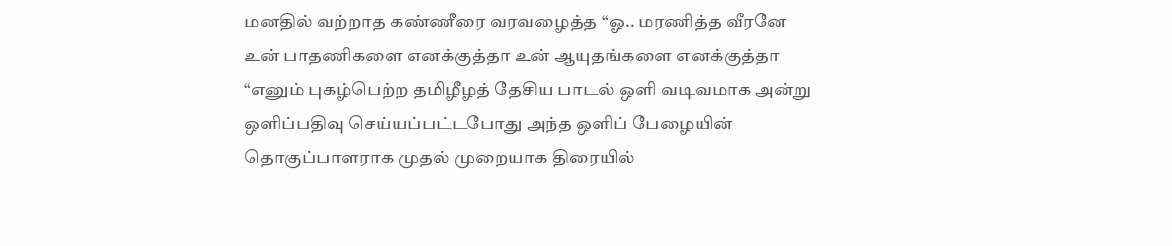மனதில் வற்றாத கண்ணீரை வரவழைத்த “ஓ.. மரணித்த வீரனே உன் பாதணிகளை எனக்குத்தா உன் ஆயுதங்களை எனக்குத்தா “எனும் புகழ்பெற்ற தமிழீழத் தேசிய பாடல் ஒளி வடிவமாக அன்று ஒளிப்பதிவு செய்யப்பட்டபோது அந்த ஒளிப் பேழையின் தொகுப்பாளராக முதல் முறையாக திரையில்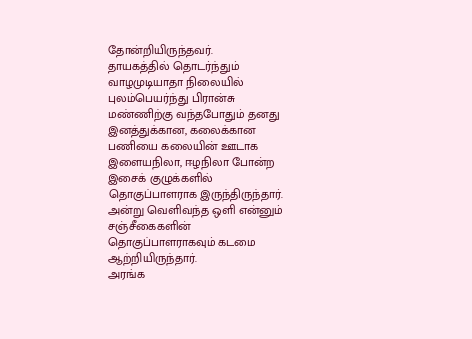தோன்றியிருந்தவர்.
தாயகத்தில் தொடர்ந்தும் வாழமுடியாதா நிலையில் புலம்பெயர்ந்து பிரான்சு மண்ணிற்கு வந்தபோதும் தனது இனத்துக்கான, கலைக்கான பணியை கலையின் ஊடாக இளையநிலா, ஈழநிலா போன்ற இசைக் குழுக்களில் தொகுப்பாளராக இருந்திருந்தார். அன்று வெளிவந்த ஒளி என்னும் சஞ்சீகைகளின் தொகுப்பாளராகவும் கடமை ஆற்றியிருந்தார்.
அரங்க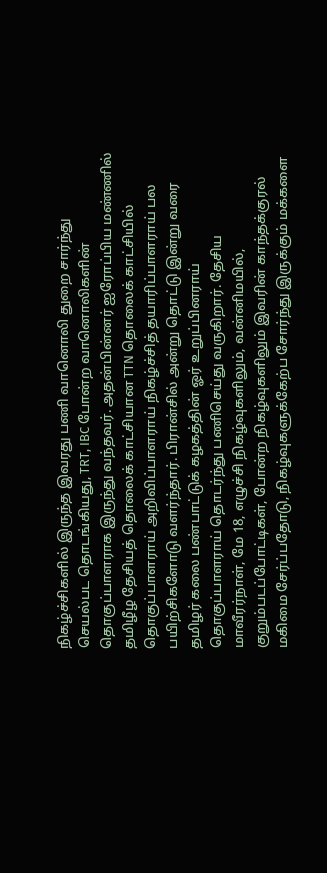நிகழ்ச்சிகளில் இருந்த இவரது பணி வானொலி துறை சார்ந்து செயல்பட தொடங்கியது, TRT, IBC போன்ற வானொலிகளின் தொகுப்பாளராக இருந்து வந்தவர். அதன்பின்னர் ஐரோப்பிய மண்ணில் தமிழீழ தேசியத் தொலைக் காட்சியான TTN தொலைக் காட்சியில் தொகுப்பாளராய் அறிவிப்பாளராய் நிகழ்ச்சித் தயாரிப்பாளராய் பல பயிற்சிகளோடு வளர்ந்தார். பிரான்சில் அன்று தொட்டு இன்று வரை தமிழர் கலை பண்பாட்டுக் கழகத்தின் ஓர் உறுப்பினராய் தொகுப்பாளராய் தொடர்ந்து பணிசெய்து வருகிறார். தேசிய மாவீரர்நாள், மே 18, எழுச்சி நிகழ்வுகளிலும், வன்னிமயில், குறும்படப்போட்டிகள், போன்ற நிகழ்வுகளிலும் இவரின் காந்தக்குரல் மகிமை சேர்ப்பதோடு, நிகழ்வுகளுக்கேற்ப சோர்ந்து இருக்கும் மக்களை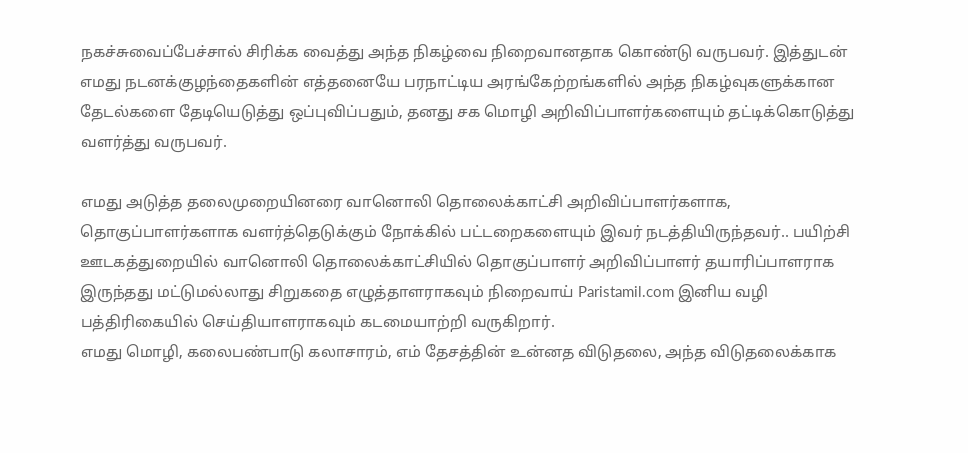நகச்சுவைப்பேச்சால் சிரிக்க வைத்து அந்த நிகழ்வை நிறைவானதாக கொண்டு வருபவர். இத்துடன் எமது நடனக்குழந்தைகளின் எத்தனையே பரநாட்டிய அரங்கேற்றங்களில் அந்த நிகழ்வுகளுக்கான தேடல்களை தேடியெடுத்து ஒப்புவிப்பதும், தனது சக மொழி அறிவிப்பாளர்களையும் தட்டிக்கொடுத்து வளர்த்து வருபவர்.

எமது அடுத்த தலைமுறையினரை வானொலி தொலைக்காட்சி அறிவிப்பாளர்களாக, தொகுப்பாளர்களாக வளர்த்தெடுக்கும் நோக்கில் பட்டறைகளையும் இவர் நடத்தியிருந்தவர்.. பயிற்சி ஊடகத்துறையில் வானொலி தொலைக்காட்சியில் தொகுப்பாளர் அறிவிப்பாளர் தயாரிப்பாளராக இருந்தது மட்டுமல்லாது சிறுகதை எழுத்தாளராகவும் நிறைவாய் Paristamil.com இனிய வழி பத்திரிகையில் செய்தியாளராகவும் கடமையாற்றி வருகிறார்.
எமது மொழி, கலைபண்பாடு கலாசாரம், எம் தேசத்தின் உன்னத விடுதலை, அந்த விடுதலைக்காக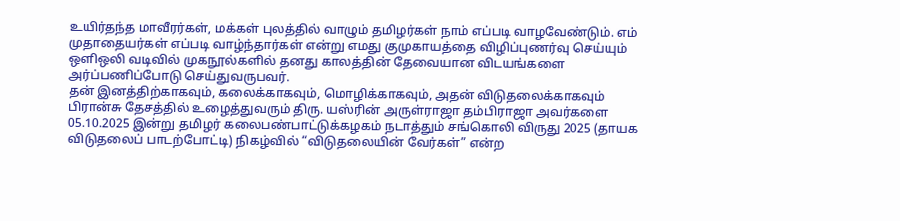உயிர்தந்த மாவீரர்கள், மக்கள் புலத்தில் வாழும் தமிழர்கள் நாம் எப்படி வாழவேண்டும். எம் முதாதையர்கள் எப்படி வாழ்ந்தார்கள் என்று எமது குமுகாயத்தை விழிப்புணர்வு செய்யும் ஒளிஒலி வடிவில் முகநூல்களில் தனது காலத்தின் தேவையான விடயங்களை அர்ப்பணிப்போடு செய்துவருபவர்.
தன் இனத்திற்காகவும், கலைக்காகவும், மொழிக்காகவும், அதன் விடுதலைக்காகவும் பிரான்சு தேசத்தில் உழைத்துவரும் திரு. யஸ்ரின் அருள்ராஜா தம்பிராஜா அவர்களை 05.10.2025 இன்று தமிழர் கலைபண்பாட்டுக்கழகம் நடாத்தும் சங்கொலி விருது 2025 (தாயக விடுதலைப் பாடற்போட்டி) நிகழ்வில் “விடுதலையின் வேர்கள்” என்ற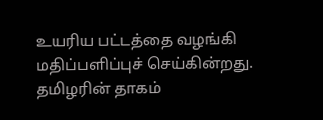உயரிய பட்டத்தை வழங்கி மதிப்பளிப்புச் செய்கின்றது.
தமிழரின் தாகம்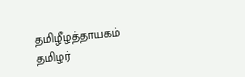தமிழீழத்தாயகம்
தமிழர்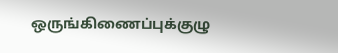ஒருங்கிணைப்புக்குழு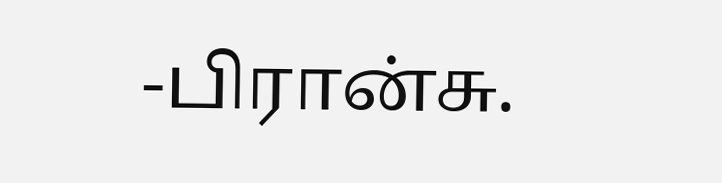-பிரான்சு.